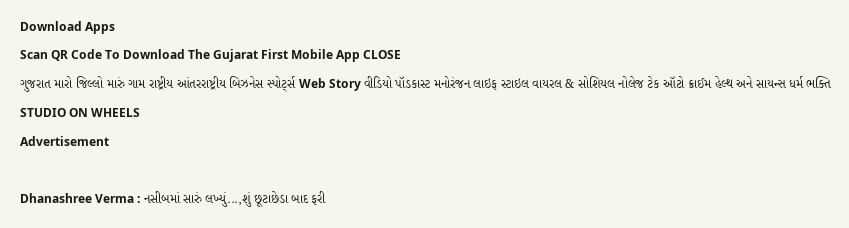Download Apps
Scan QR Code To Download The Gujarat First Mobile App CLOSE
ગુજરાત મારો જિલ્લો મારું ગામ રાષ્ટ્રીય આંતરરાષ્ટ્રીય બિઝનેસ સ્પોર્ટ્સ Web Story વીડિયો પૉડકાસ્ટ મનોરંજન લાઇફ સ્ટાઇલ વાયરલ & સોશિયલ નોલેજ ટેક ઑટો ક્રાઈમ હેલ્થ અને સાયન્સ ધર્મ ભક્તિ STUDIO ON WHEELS
Advertisement

Dhanashree Verma : નસીબમાં સારું લખ્યું...,શું છૂટાછેડા બાદ ફરી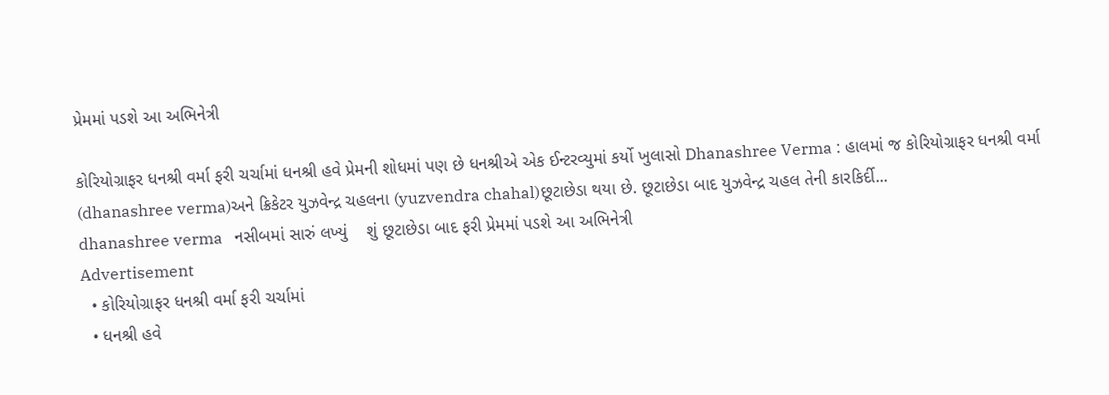પ્રેમમાં પડશે આ અભિનેત્રી

કોરિયોગ્રાફર ધનશ્રી વર્મા ફરી ચર્ચામાં ધનશ્રી હવે પ્રેમની શોધમાં પણ છે ધનશ્રીએ એક ઈન્ટરવ્યુમાં કર્યો ખુલાસો Dhanashree Verma : હાલમાં જ કોરિયોગ્રાફર ધનશ્રી વર્મા (dhanashree verma)અને ક્રિકેટર યુઝવેન્દ્ર ચહલના (yuzvendra chahal)છૂટાછેડા થયા છે. છૂટાછેડા બાદ યુઝવેન્દ્ર ચહલ તેની કારકિર્દી...
dhanashree verma   નસીબમાં સારું લખ્યું    શું છૂટાછેડા બાદ ફરી પ્રેમમાં પડશે આ અભિનેત્રી
Advertisement
  • કોરિયોગ્રાફર ધનશ્રી વર્મા ફરી ચર્ચામાં
  • ધનશ્રી હવે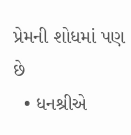પ્રેમની શોધમાં પણ છે
  • ધનશ્રીએ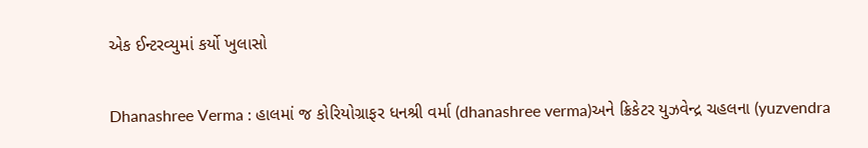એક ઈન્ટરવ્યુમાં કર્યો ખુલાસો

Dhanashree Verma : હાલમાં જ કોરિયોગ્રાફર ધનશ્રી વર્મા (dhanashree verma)અને ક્રિકેટર યુઝવેન્દ્ર ચહલના (yuzvendra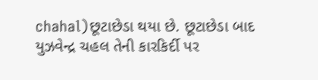chahal)છૂટાછેડા થયા છે. છૂટાછેડા બાદ યુઝવેન્દ્ર ચહલ તેની કારકિર્દી પર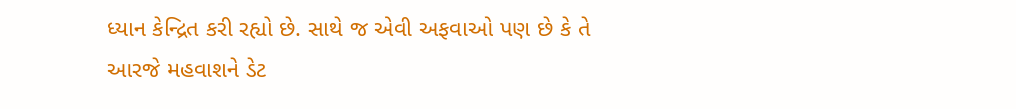ધ્યાન કેન્દ્રિત કરી રહ્યો છે. સાથે જ એવી અફવાઓ પણ છે કે તે આરજે મહવાશને ડેટ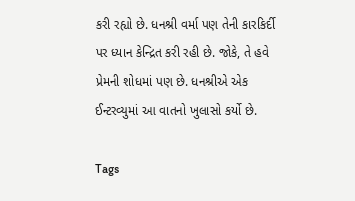કરી રહ્યો છે. ધનશ્રી વર્મા પણ તેની કારકિર્દી પર ધ્યાન કેન્દ્રિત કરી રહી છે. જોકે, તે હવે પ્રેમની શોધમાં પણ છે. ધનશ્રીએ એક ઈન્ટરવ્યુમાં આ વાતનો ખુલાસો કર્યો છે.

Tags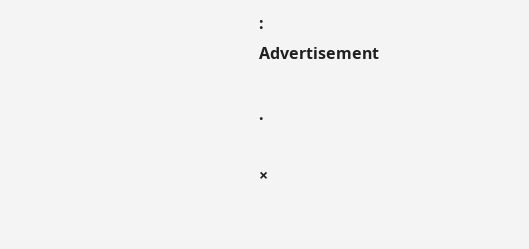:
Advertisement

.

×